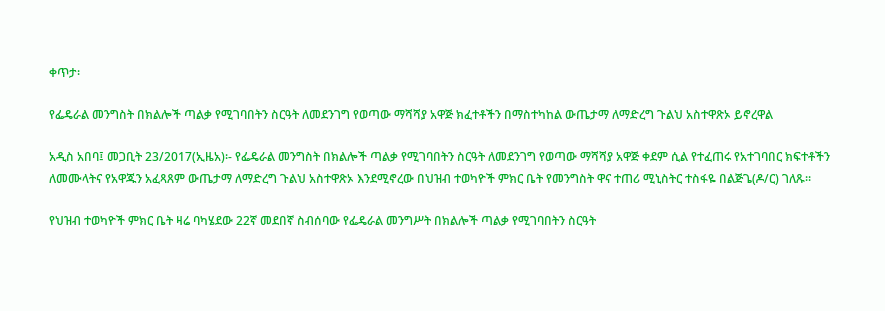ቀጥታ፡

የፌዴራል መንግስት በክልሎች ጣልቃ የሚገባበትን ስርዓት ለመደንገግ የወጣው ማሻሻያ አዋጅ ክፈተቶችን በማስተካከል ውጤታማ ለማድረግ ጉልህ አስተዋጽኦ ይኖረዋል

አዲስ አበባ፤ መጋቢት 23/2017(ኢዜአ)፡- የፌዴራል መንግስት በክልሎች ጣልቃ የሚገባበትን ስርዓት ለመደንገግ የወጣው ማሻሻያ አዋጅ ቀደም ሲል የተፈጠሩ የአተገባበር ክፍተቶችን ለመሙላትና የአዋጁን አፈጻጸም ውጤታማ ለማድረግ ጉልህ አስተዋጽኦ እንደሚኖረው በህዝብ ተወካዮች ምክር ቤት የመንግስት ዋና ተጠሪ ሚኒስትር ተስፋዬ በልጅጌ(ዶ/ር) ገለጹ።

የህዝብ ተወካዮች ምክር ቤት ዛሬ ባካሄደው 22ኛ መደበኛ ስብሰባው የፌዴራል መንግሥት በክልሎች ጣልቃ የሚገባበትን ስርዓት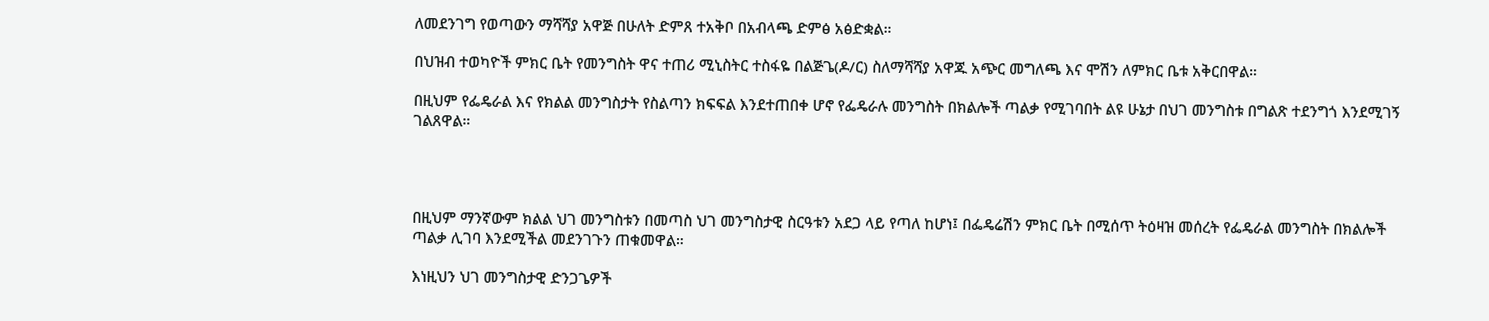ለመደንገግ የወጣውን ማሻሻያ አዋጅ በሁለት ድምጸ ተአቅቦ በአብላጫ ድምፅ አፅድቋል።

በህዝብ ተወካዮች ምክር ቤት የመንግስት ዋና ተጠሪ ሚኒስትር ተስፋዬ በልጅጌ(ዶ/ር) ስለማሻሻያ አዋጁ አጭር መግለጫ እና ሞሽን ለምክር ቤቱ አቅርበዋል።

በዚህም የፌዴራል እና የክልል መንግስታት የስልጣን ክፍፍል እንደተጠበቀ ሆኖ የፌዴራሉ መንግስት በክልሎች ጣልቃ የሚገባበት ልዩ ሁኔታ በህገ መንግስቱ በግልጽ ተደንግጎ እንደሚገኝ ገልጸዋል።




በዚህም ማንኛውም ክልል ህገ መንግስቱን በመጣስ ህገ መንግስታዊ ስርዓቱን አደጋ ላይ የጣለ ከሆነ፤ በፌዴሬሽን ምክር ቤት በሚሰጥ ትዕዛዝ መሰረት የፌዴራል መንግስት በክልሎች ጣልቃ ሊገባ እንደሚችል መደንገጉን ጠቁመዋል።

እነዚህን ህገ መንግስታዊ ድንጋጌዎች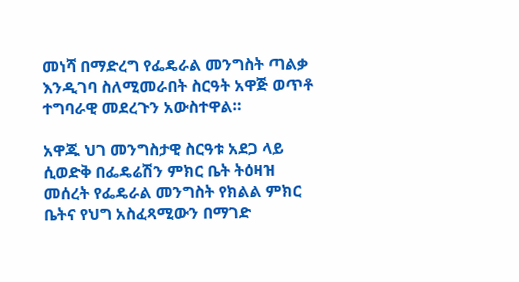መነሻ በማድረግ የፌዴራል መንግስት ጣልቃ እንዲገባ ስለሚመራበት ስርዓት አዋጅ ወጥቶ ተግባራዊ መደረጉን አውስተዋል።

አዋጁ ህገ መንግስታዊ ስርዓቱ አደጋ ላይ ሲወድቅ በፌዴሬሽን ምክር ቤት ትዕዛዝ መሰረት የፌዴራል መንግስት የክልል ምክር ቤትና የህግ አስፈጻሚውን በማገድ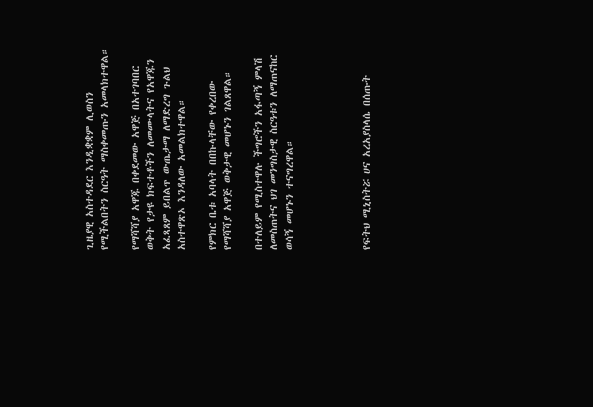ጊዜያዊ አስተዳደር እንዲቋቋም ሊወስን የሚችልበትን ስርዓት ማስቀመጡን አመላክተዋል።

የማሻሻያ አዋጁ በቀደመው አዋጅ በአተገባበር ወቅት የታዩ ክፍተቶችን ለመሙላትና የአዋጁን አፈጻጸም ይበልጥ ውጤታማ ለማድረግ ጉልህ አስተዋጽኦ እንዳለው አመልክተዋል።

የምክር ቤቱ አባላት በበኩላቸው የቀረበው የማሻሻያ አዋጅ ወቅታዊ መሆኑን ገልጸዋል።

በተለይም የሚስተዋሉ ችግሮችን አፋጣኝ ምላሽ ለመስጠትና ህገ መንግስታዊ ስርዓቱን ለማጠናከር ወሳኝ መሆኑን ተናግረዋል።




የፍትህ ሚኒስትሯ ሀና አረአያስላሴ በሰጡት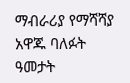ማብራሪያ የማሻሻያ አዋጁ ባለፉት ዓመታት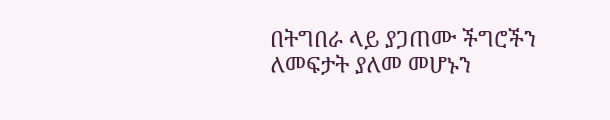በትግበራ ላይ ያጋጠሙ ችግሮችን ለመፍታት ያለመ መሆኑን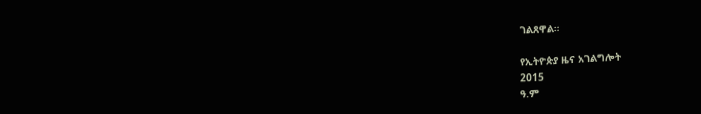ገልጸዋል።

የኢትዮጵያ ዜና አገልግሎት
2015
ዓ.ም